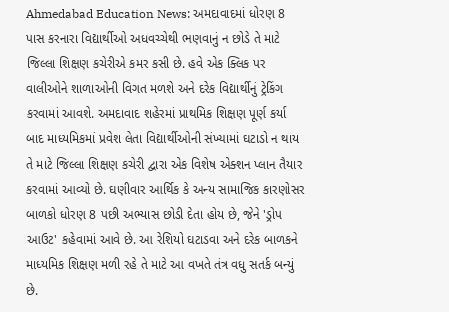Ahmedabad Education News: અમદાવાદમાં ધોરણ 8 પાસ કરનારા વિદ્યાર્થીઓ અધવચ્ચેથી ભણવાનું ન છોડે તે માટે જિલ્લા શિક્ષણ કચેરીએ કમર કસી છે. હવે એક ક્લિક પર વાલીઓને શાળાઓની વિગત મળશે અને દરેક વિદ્યાર્થીનું ટ્રેકિંગ કરવામાં આવશે. અમદાવાદ શહેરમાં પ્રાથમિક શિક્ષણ પૂર્ણ કર્યા બાદ માધ્યમિકમાં પ્રવેશ લેતા વિદ્યાર્થીઓની સંખ્યામાં ઘટાડો ન થાય તે માટે જિલ્લા શિક્ષણ કચેરી દ્વારા એક વિશેષ એક્શન પ્લાન તૈયાર કરવામાં આવ્યો છે. ઘણીવાર આર્થિક કે અન્ય સામાજિક કારણોસર બાળકો ધોરણ 8 પછી અભ્યાસ છોડી દેતા હોય છે, જેને 'ડ્રોપ આઉટ' કહેવામાં આવે છે. આ રેશિયો ઘટાડવા અને દરેક બાળકને માધ્યમિક શિક્ષણ મળી રહે તે માટે આ વખતે તંત્ર વધુ સતર્ક બન્યું છે.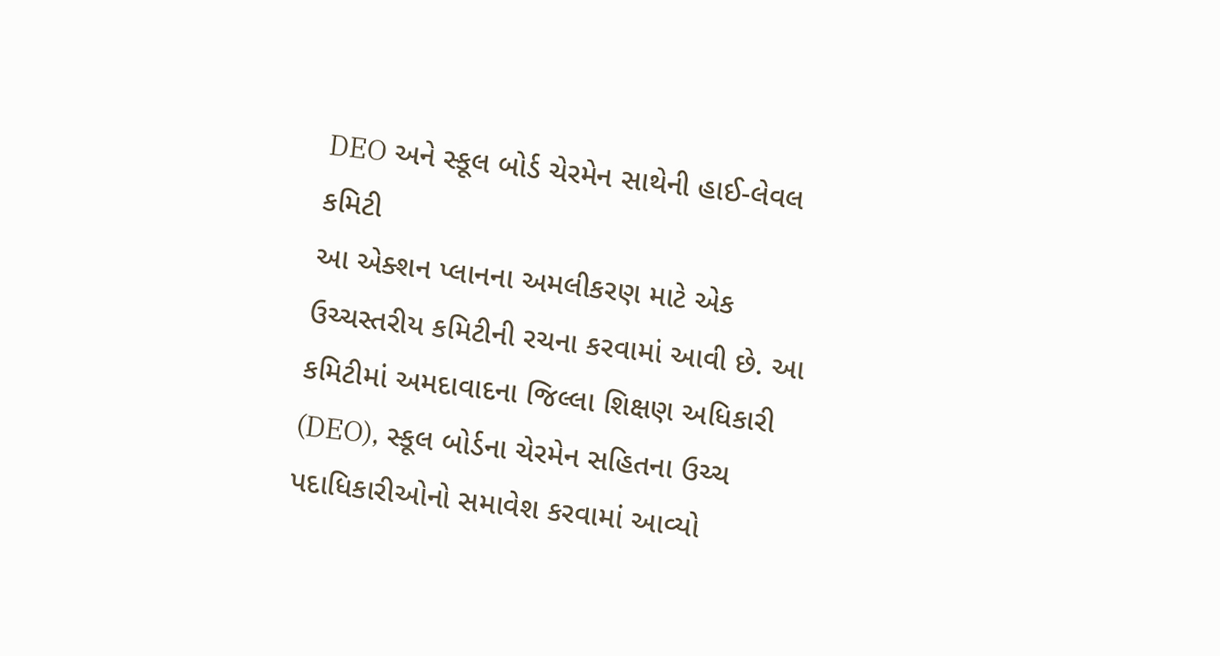DEO અને સ્કૂલ બોર્ડ ચેરમેન સાથેની હાઈ-લેવલ કમિટી
આ એક્શન પ્લાનના અમલીકરણ માટે એક ઉચ્ચસ્તરીય કમિટીની રચના કરવામાં આવી છે. આ કમિટીમાં અમદાવાદના જિલ્લા શિક્ષણ અધિકારી (DEO), સ્કૂલ બોર્ડના ચેરમેન સહિતના ઉચ્ચ પદાધિકારીઓનો સમાવેશ કરવામાં આવ્યો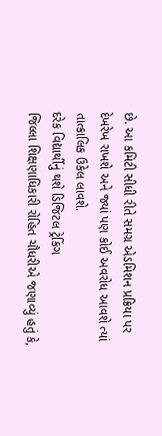છે. આ કમિટી સીધી રીતે સમગ્ર એડમિશન પ્રક્રિયા પર દેખરેખ રાખશે અને જ્યાં પણ કોઈ અવરોધ આવશે ત્યાં તાત્કાલિક ઉકેલ લાવશે.
દરેક વિદ્યાર્થીનું થશે ડિજિટલ ટ્રેકિંગ
જિલ્લા શિક્ષણાધિકારી રોહિત ચૌધરીએ જણાવ્યું હતું કે,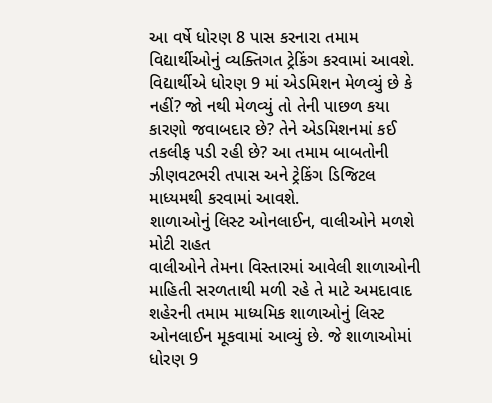આ વર્ષે ધોરણ 8 પાસ કરનારા તમામ વિદ્યાર્થીઓનું વ્યક્તિગત ટ્રેકિંગ કરવામાં આવશે. વિદ્યાર્થીએ ધોરણ 9 માં એડમિશન મેળવ્યું છે કે નહીં? જો નથી મેળવ્યું તો તેની પાછળ કયા કારણો જવાબદાર છે? તેને એડમિશનમાં કઈ તકલીફ પડી રહી છે? આ તમામ બાબતોની ઝીણવટભરી તપાસ અને ટ્રેકિંગ ડિજિટલ માધ્યમથી કરવામાં આવશે.
શાળાઓનું લિસ્ટ ઓનલાઈન, વાલીઓને મળશે મોટી રાહત
વાલીઓને તેમના વિસ્તારમાં આવેલી શાળાઓની માહિતી સરળતાથી મળી રહે તે માટે અમદાવાદ શહેરની તમામ માધ્યમિક શાળાઓનું લિસ્ટ ઓનલાઈન મૂકવામાં આવ્યું છે. જે શાળાઓમાં ધોરણ 9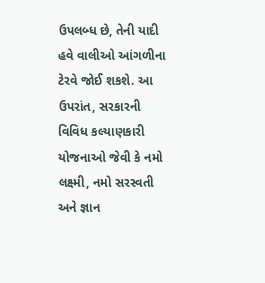ઉપલબ્ધ છે, તેની યાદી હવે વાલીઓ આંગળીના ટેરવે જોઈ શકશે. આ ઉપરાંત, સરકારની વિવિધ કલ્યાણકારી યોજનાઓ જેવી કે નમો લક્ષ્મી, નમો સરસ્વતી અને જ્ઞાન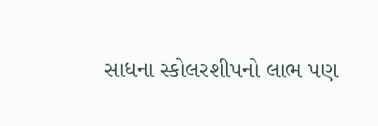સાધના સ્કોલરશીપનો લાભ પણ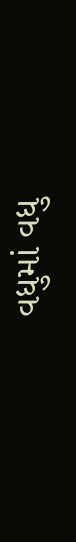વધુમાં વધુ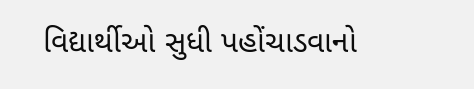વિદ્યાર્થીઓ સુધી પહોંચાડવાનો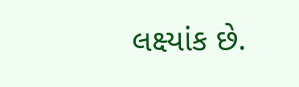લક્ષ્યાંક છે.